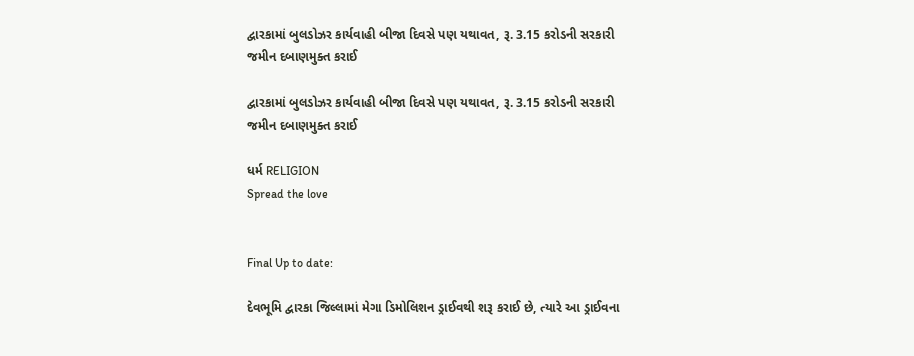દ્વારકામાં બુલડોઝર કાર્યવાહી બીજા દિવસે પણ યથાવત, રૂ. 3.15 કરોડની સરકારી જમીન દબાણમુક્ત કરાઈ

દ્વારકામાં બુલડોઝર કાર્યવાહી બીજા દિવસે પણ યથાવત, રૂ. 3.15 કરોડની સરકારી જમીન દબાણમુક્ત કરાઈ

ધર્મ RELIGION
Spread the love


Final Up to date:

દેવભૂમિ દ્વારકા જિલ્લામાં મેગા ડિમોલિશન ડ્રાઈવથી શરૂ કરાઈ છે, ત્યારે આ ડ્રાઈવના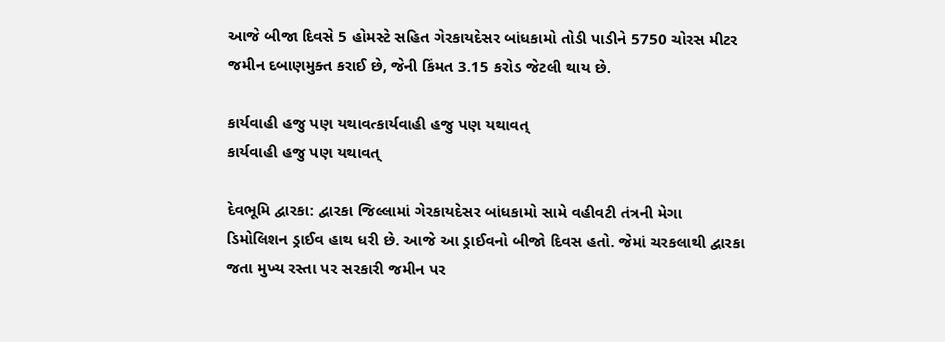આજે બીજા દિવસે 5 હોમસ્ટે સહિત ગેરકાયદેસર બાંધકામો તોડી પાડીને 5750 ચોરસ મીટર જમીન દબાણમુક્ત કરાઈ છે, જેની કિંમત 3.15 કરોડ જેટલી થાય છે.

કાર્યવાહી હજુ પણ યથાવત્કાર્યવાહી હજુ પણ યથાવત્
કાર્યવાહી હજુ પણ યથાવત્

દેવભૂમિ દ્વારકા: દ્વારકા જિલ્લામાં ગેરકાયદેસર બાંધકામો સામે વહીવટી તંત્રની મેગા ડિમોલિશન ડ્રાઈવ હાથ ધરી છે. આજે આ ડ્રાઈવનો બીજો દિવસ હતો. જેમાં ચરકલાથી દ્વારકા જતા મુખ્ય રસ્તા પર સરકારી જમીન પર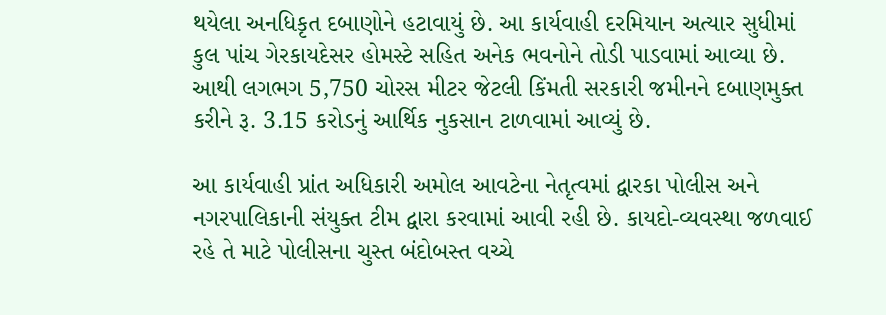થયેલા અનધિકૃત દબાણોને હટાવાયું છે. આ કાર્યવાહી દરમિયાન અત્યાર સુધીમાં કુલ પાંચ ગેરકાયદેસર હોમસ્ટે સહિત અનેક ભવનોને તોડી પાડવામાં આવ્યા છે. આથી લગભગ 5,750 ચોરસ મીટર જેટલી કિંમતી સરકારી જમીનને દબાણમુક્ત કરીને રૂ. 3.15 કરોડનું આર્થિક નુકસાન ટાળવામાં આવ્યું છે.

આ કાર્યવાહી પ્રાંત અધિકારી અમોલ આવટેના નેતૃત્વમાં દ્વારકા પોલીસ અને નગરપાલિકાની સંયુક્ત ટીમ દ્વારા કરવામાં આવી રહી છે. કાયદો-વ્યવસ્થા જળવાઈ રહે તે માટે પોલીસના ચુસ્ત બંદોબસ્ત વચ્ચે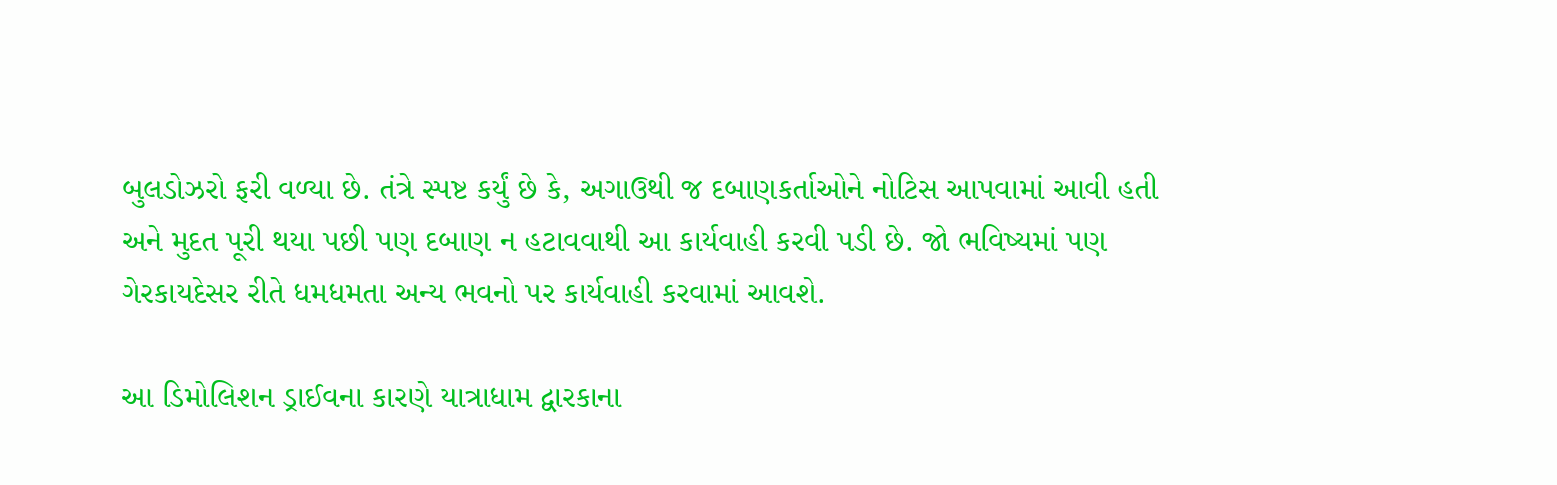બુલડોઝરો ફરી વળ્યા છે. તંત્રે સ્પષ્ટ કર્યું છે કે, અગાઉથી જ દબાણકર્તાઓને નોટિસ આપવામાં આવી હતી અને મુદત પૂરી થયા પછી પણ દબાણ ન હટાવવાથી આ કાર્યવાહી કરવી પડી છે. જો ભવિષ્યમાં પણ ગેરકાયદેસર રીતે ધમધમતા અન્ય ભવનો પર કાર્યવાહી કરવામાં આવશે.

આ ડિમોલિશન ડ્રાઈવના કારણે યાત્રાધામ દ્વારકાના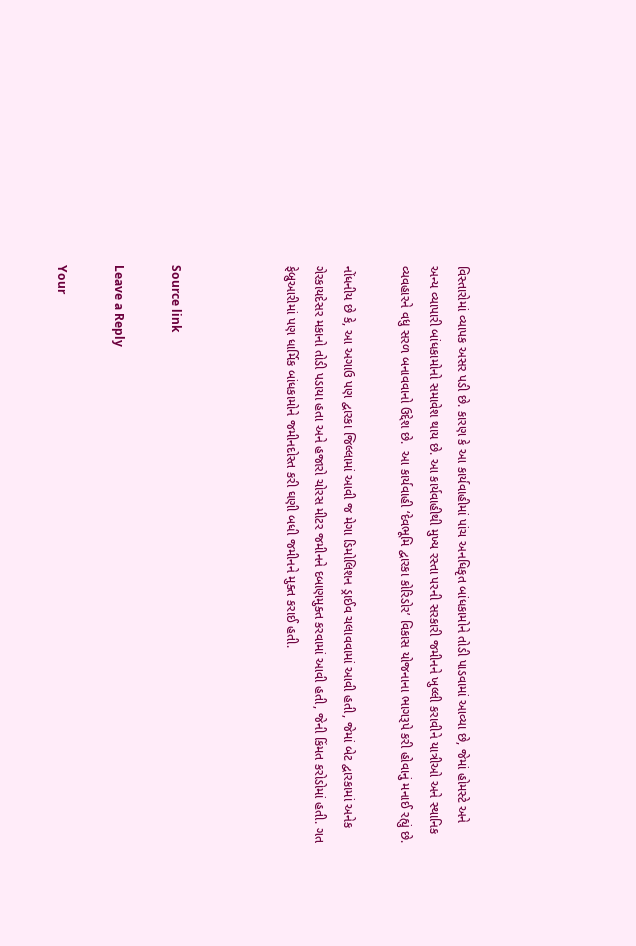વિસ્તારોમાં વ્યાપક અસર પડી છે. કારણ કે આ કાર્યવાહીમાં પાંચ અનધિકૃત બાંધકામોને તોડી પાડવામાં આવ્યા છે, જેમાં હોમસ્ટે અને અન્ય વ્યાપારી બાંધકામોનો સમાવેશ થાય છે. આ કાર્યવાહીથી મુખ્ય રસ્તા પરની સરકારી જમીનને ખુલ્લી કરાવીને યાત્રીઓ અને સ્થાનિક વ્યવહારને વધુ સરળ બનાવવાનો ઉદ્દેશ છે.  આ કાર્યવાહી ‘દેવભૂમિ દ્વારકા કોરિડોર’ વિકાસ યોજનાના ભાગરૂપે કરી હોવાનું મનાઈ રહ્યું છે.

નોંધનીય છે કે, આ અગાઉ પણ દ્વારકા જિલ્લામાં આવી જ મેગા ડિમોલિશન ડ્રાઈવ ચલાવવામાં આવી હતી, જેમાં બેટ દ્વારકામાં અનેક ગેરકાયદેસર મકાનો તોડી પડાયા હતા અને હજારો ચોરસ મીટર જમીનને દબાણમુક્ત કરવામાં આવી હતી, જેની કિંમત કરોડોમાં હતી. ગત ફેબ્રુઆરીમાં પણ ધાર્મિક બાંધકામોને જમીનદોસ્ત કરી ઘણી બધી જમીનને મુક્ત કરાઈ હતી.



Source link

Leave a Reply

Your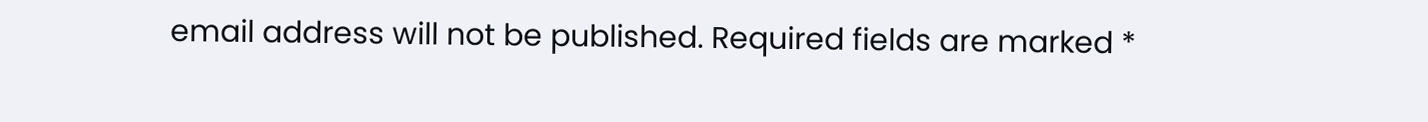email address will not be published. Required fields are marked *